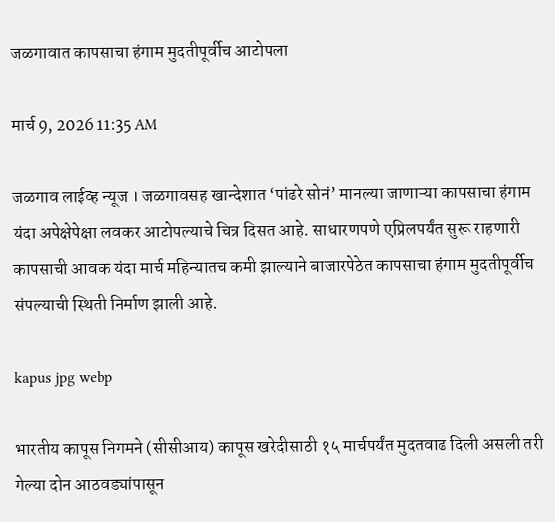जळगावात कापसाचा हंगाम मुदतीपूर्वीच आटोपला

मार्च 9, 2026 11:35 AM

जळगाव लाईव्ह न्यूज । जळगावसह खान्देशात ‘पांढरे सोनं’ मानल्या जाणाऱ्या कापसाचा हंगाम यंदा अपेक्षेपेक्षा लवकर आटोपल्याचे चित्र दिसत आहे. साधारणपणे एप्रिलपर्यंत सुरू राहणारी कापसाची आवक यंदा मार्च महिन्यातच कमी झाल्याने बाजारपेठेत कापसाचा हंगाम मुदतीपूर्वीच संपल्याची स्थिती निर्माण झाली आहे.

kapus jpg webp

भारतीय कापूस निगमने (सीसीआय) कापूस खरेदीसाठी १५ मार्चपर्यंत मुदतवाढ दिली असली तरी गेल्या दोन आठवड्यांपासून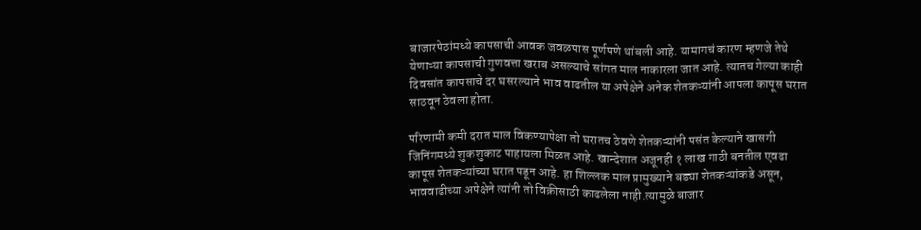बाजारपेठांमध्ये कापसाची आवक जवळपास पूर्णपणे थांबली आहे. यामागचं कारण म्हणजे तेथे येणाऱ्या कापसाची गुणवत्ता खराब असल्याचे सांगत माल नाकारला जात आहे. त्यातच गेल्या काही दिवसांत कापसाचे दर घसरल्याने भाव वाढतील या अपेक्षेने अनेक शेतकऱ्यांनी आपला कापूस घरात साठवून ठेवला होता.

परिणामी कमी दरात माल विकण्यापेक्षा तो घरातच ठेवणे शेतकऱ्यांनी पसंत केल्याने खासगी जिनिंगमध्ये शुकशुकाट पाहायला मिळत आहे. खान्देशात अजूनही १ लाख गाठी बनतील एवढा कापूस शेतकऱ्यांच्या घरात पडून आहे. हा शिल्लक माल प्रामुख्याने बड्या शेतकऱ्यांकडे असून, भाववाढीच्या अपेक्षेने त्यांनी तो विक्रीसाठी काढलेला नाही.त्यामुळे बाजार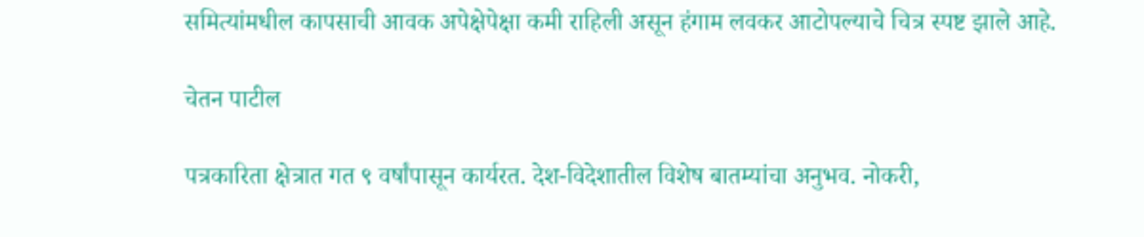समित्यांमधील कापसाची आवक अपेक्षेपेक्षा कमी राहिली असून हंगाम लवकर आटोपल्याचे चित्र स्पष्ट झाले आहे.

चेतन पाटील

पत्रकारिता क्षेत्रात गत ९ वर्षांपासून कार्यरत. देश-विदेशातील विशेष बातम्यांचा अनुभव. नोकरी,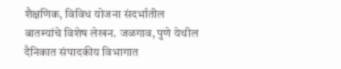शैक्षणिक, विविध योजना संदर्भातील बातम्यांचे विशेष लेखन. जळगाव, पुणे येथील दैनिकात संपादकीय विभागात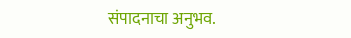संपादनाचा अनुभव.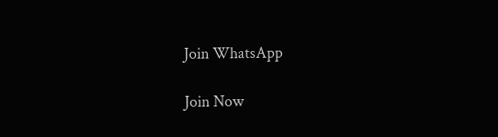Join WhatsApp

Join Now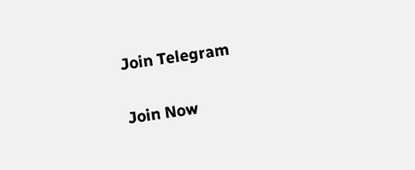Join Telegram

Join Now